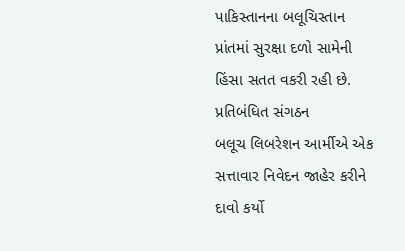પાકિસ્તાનના બલૂચિસ્તાન પ્રાંતમાં સુરક્ષા દળો સામેની હિંસા સતત વકરી રહી છે. પ્રતિબંધિત સંગઠન
બલૂચ લિબરેશન આર્મીએ એક સત્તાવાર નિવેદન જાહેર કરીને દાવો કર્યો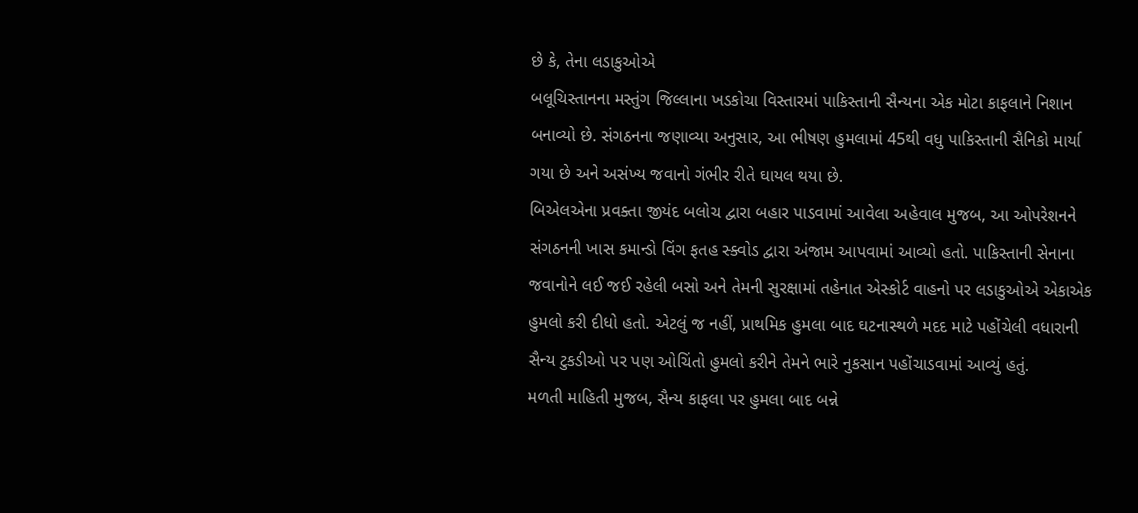છે કે, તેના લડાકુઓએ
બલૂચિસ્તાનના મસ્તુંગ જિલ્લાના ખડકોચા વિસ્તારમાં પાકિસ્તાની સૈન્યના એક મોટા કાફલાને નિશાન
બનાવ્યો છે. સંગઠનના જણાવ્યા અનુસાર, આ ભીષણ હુમલામાં 45થી વધુ પાકિસ્તાની સૈનિકો માર્યા
ગયા છે અને અસંખ્ય જવાનો ગંભીર રીતે ઘાયલ થયા છે.
બિએલએના પ્રવક્તા જીયંદ બલોચ દ્વારા બહાર પાડવામાં આવેલા અહેવાલ મુજબ, આ ઓપરેશનને
સંગઠનની ખાસ કમાન્ડો વિંગ ફતહ સ્ક્વોડ દ્વારા અંજામ આપવામાં આવ્યો હતો. પાકિસ્તાની સેનાના
જવાનોને લઈ જઈ રહેલી બસો અને તેમની સુરક્ષામાં તહેનાત એસ્કોર્ટ વાહનો પર લડાકુઓએ એકાએક
હુમલો કરી દીધો હતો. એટલું જ નહીં, પ્રાથમિક હુમલા બાદ ઘટનાસ્થળે મદદ માટે પહોંચેલી વધારાની
સૈન્ય ટુકડીઓ પર પણ ઓચિંતો હુમલો કરીને તેમને ભારે નુકસાન પહોંચાડવામાં આવ્યું હતું.
મળતી માહિતી મુજબ, સૈન્ય કાફલા પર હુમલા બાદ બન્ને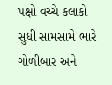પક્ષો વચ્ચે કલાકો સુધી સામસામે ભારે
ગોળીબાર અને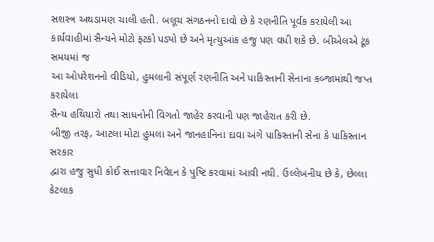સશસ્ત્ર અથડામણ ચાલી હતી. બલૂચ સંગઠનનો દાવો છે કે રણનીતિ પૂર્વક કરાયેલી આ
કાર્યવાહીમાં સૈન્યને મોટો ફટકો પડ્યો છે અને મૃત્યુઆંક હજુ પણ વધી શકે છે. બીએલએ ટૂંક સમયમાં જ
આ ઓપરેશનનો વીડિયો, હુમલાની સંપૂર્ણ રણનીતિ અને પાકિસ્તાની સેનાના કબ્જામાંથી જપ્ત કરાયેલા
સૈન્ય હથિયારો તથા સાધનોની વિગતો જાહેર કરવાની પણ જાહેરાત કરી છે.
બીજી તરફ, આટલા મોટા હુમલા અને જાનહાનિના દાવા અંગે પાકિસ્તાની સેના કે પાકિસ્તાન સરકાર
દ્વારા હજુ સુધી કોઈ સત્તાવાર નિવેદન કે પુષ્ટિ કરવામાં આવી નથી. ઉલ્લેખનીય છે કે, છેલ્લા કેટલાક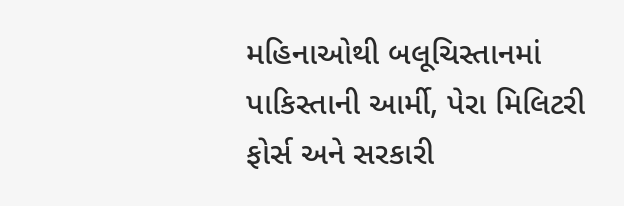મહિનાઓથી બલૂચિસ્તાનમાં પાકિસ્તાની આર્મી, પેરા મિલિટરી ફોર્સ અને સરકારી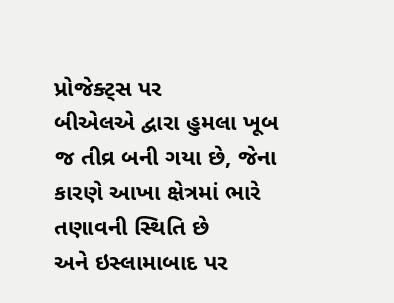પ્રોજેક્ટ્સ પર
બીએલએ દ્વારા હુમલા ખૂબ જ તીવ્ર બની ગયા છે, જેના કારણે આખા ક્ષેત્રમાં ભારે તણાવની સ્થિતિ છે
અને ઇસ્લામાબાદ પર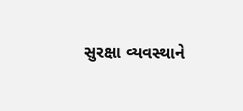સુરક્ષા વ્યવસ્થાને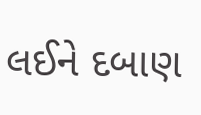લઈને દબાણ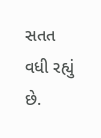સતત વધી રહ્યું છે.